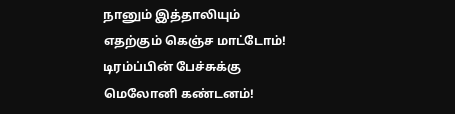நானும் இத்தாலியும் எதற்கும் கெஞ்ச மாட்டோம்! டிரம்ப்பின் பேச்சுக்கு மெலோனி கண்டனம்!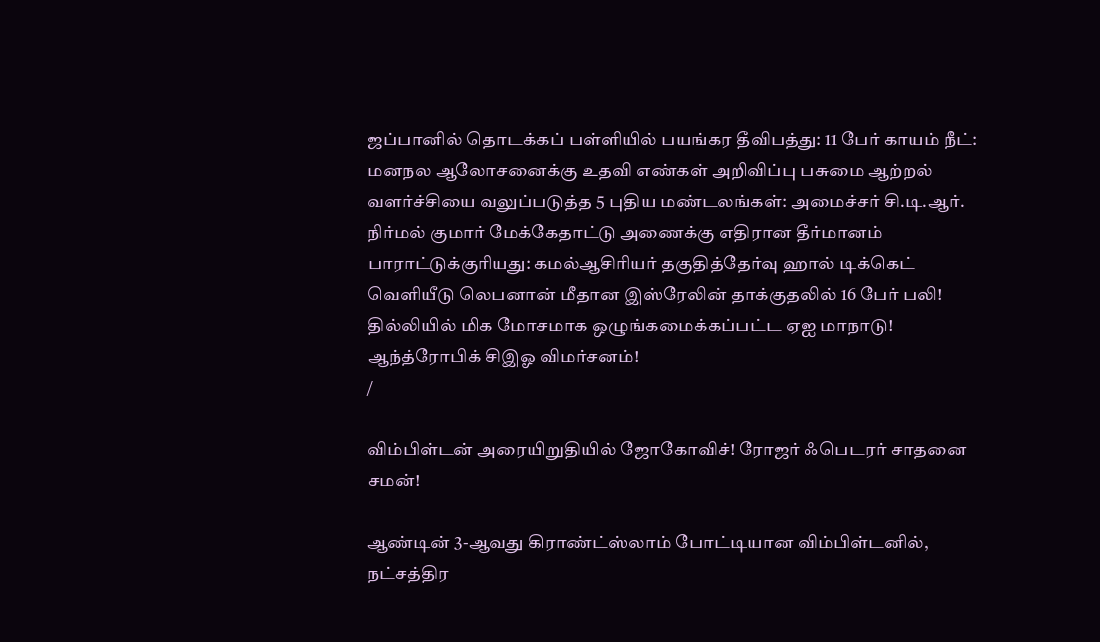ஜப்பானில் தொடக்கப் பள்ளியில் பயங்கர தீவிபத்து: 11 பேர் காயம் நீட்: மனநல ஆலோசனைக்கு உதவி எண்கள் அறிவிப்பு பசுமை ஆற்றல் வளர்ச்சியை வலுப்படுத்த 5 புதிய மண்டலங்கள்: அமைச்சர் சி.டி.ஆர். நிர்மல் குமார் மேக்கேதாட்டு அணைக்கு எதிரான தீர்மானம் பாராட்டுக்குரியது: கமல்ஆசிரியர் தகுதித்தேர்வு ஹால் டிக்கெட் வெளியீடு லெபனான் மீதான இஸ்ரேலின் தாக்குதலில் 16 பேர் பலி! தில்லியில் மிக மோசமாக ஒழுங்கமைக்கப்பட்ட ஏஐ மாநாடு! ஆந்த்ரோபிக் சிஇஓ விமர்சனம்!
/

விம்பிள்டன் அரையிறுதியில் ஜோகோவிச்! ரோஜர் ஃபெடரர் சாதனை சமன்!

ஆண்டின் 3-ஆவது கிராண்ட்ஸ்லாம் போட்டியான விம்பிள்டனில், நட்சத்திர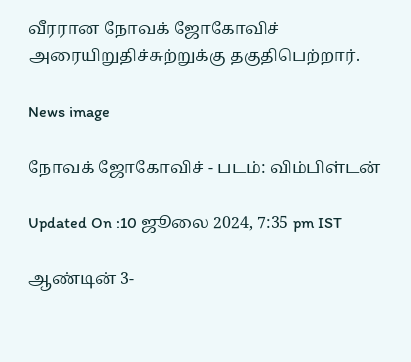வீரரான நோவக் ஜோகோவிச் அரையிறுதிச்சுற்றுக்கு தகுதிபெற்றார்.

News image

நோவக் ஜோகோவிச் - படம்: விம்பிள்டன்

Updated On :10 ஜூலை 2024, 7:35 pm IST

ஆண்டின் 3-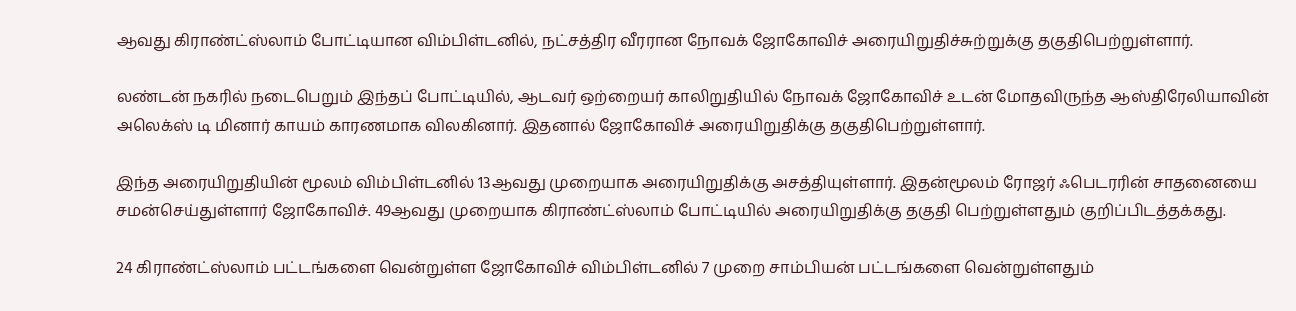ஆவது கிராண்ட்ஸ்லாம் போட்டியான விம்பிள்டனில், நட்சத்திர வீரரான நோவக் ஜோகோவிச் அரையிறுதிச்சுற்றுக்கு தகுதிபெற்றுள்ளார்.

லண்டன் நகரில் நடைபெறும் இந்தப் போட்டியில், ஆடவர் ஒற்றையர் காலிறுதியில் நோவக் ஜோகோவிச் உடன் மோதவிருந்த ஆஸ்திரேலியாவின் அலெக்ஸ் டி மினார் காயம் காரணமாக விலகினார். இதனால் ஜோகோவிச் அரையிறுதிக்கு தகுதிபெற்றுள்ளார்.

இந்த அரையிறுதியின் மூலம் விம்பிள்டனில் 13ஆவது முறையாக அரையிறுதிக்கு அசத்தியுள்ளார். இதன்மூலம் ரோஜர் ஃபெடரரின் சாதனையை சமன்செய்துள்ளார் ஜோகோவிச். 49ஆவது முறையாக கிராண்ட்ஸ்லாம் போட்டியில் அரையிறுதிக்கு தகுதி பெற்றுள்ளதும் குறிப்பிடத்தக்கது.

24 கிராண்ட்ஸ்லாம் பட்டங்களை வென்றுள்ள ஜோகோவிச் விம்பிள்டனில் 7 முறை சாம்பியன் பட்டங்களை வென்றுள்ளதும்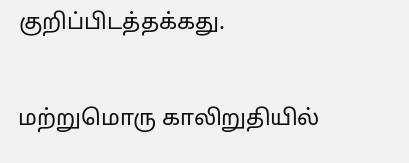குறிப்பிடத்தக்கது.

மற்றுமொரு காலிறுதியில்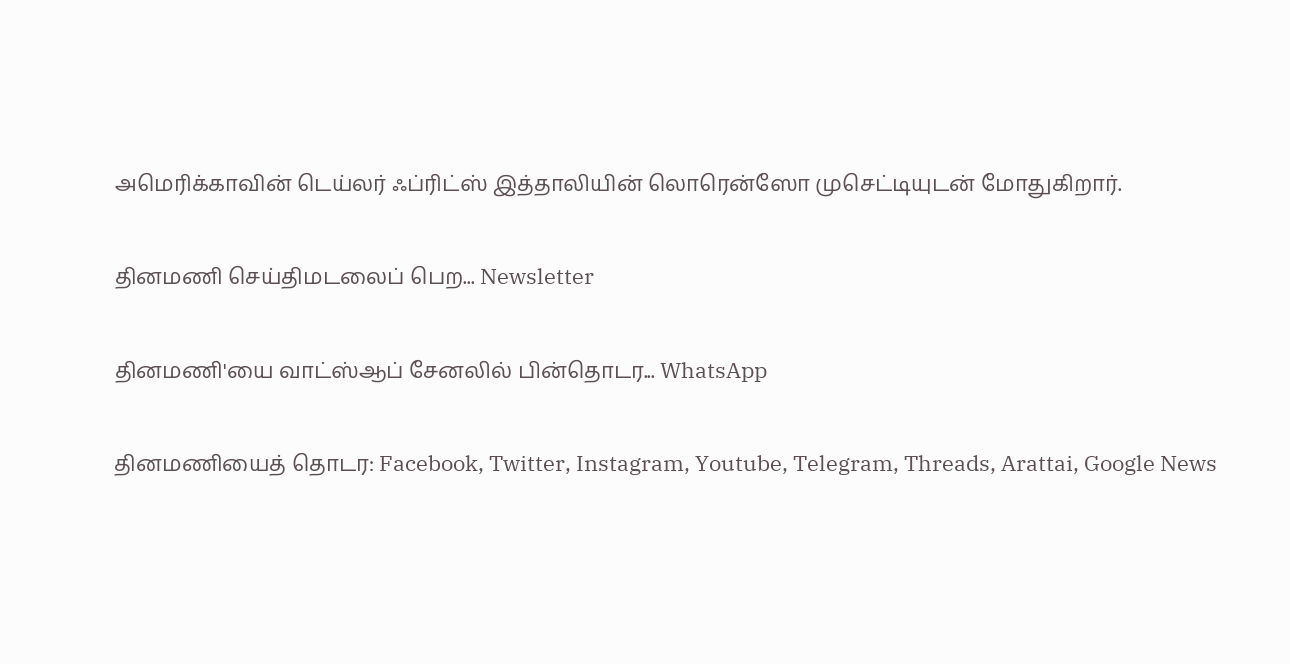அமெரிக்காவின் டெய்லர் ஃப்ரிட்ஸ் இத்தாலியின் லொரென்ஸோ முசெட்டியுடன் மோதுகிறார்.

தினமணி செய்திமடலைப் பெற... Newsletter

தினமணி'யை வாட்ஸ்ஆப் சேனலில் பின்தொடர... WhatsApp

தினமணியைத் தொடர: Facebook, Twitter, Instagram, Youtube, Telegram, Threads, Arattai, Google News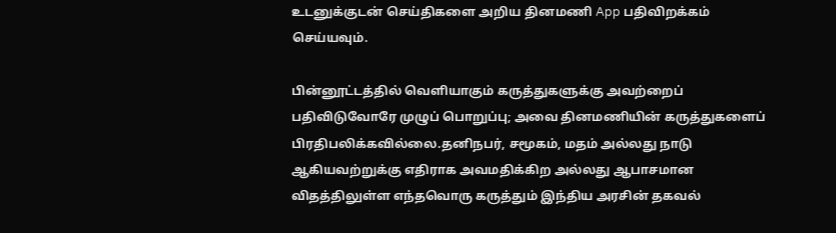உடனுக்குடன் செய்திகளை அறிய தினமணி App பதிவிறக்கம் செய்யவும்.

பின்னூட்டத்தில் வெளியாகும் கருத்துகளுக்கு அவற்றைப் பதிவிடுவோரே முழுப் பொறுப்பு; அவை தினமணியின் கருத்துகளைப் பிரதிபலிக்கவில்லை.தனிநபர், சமூகம், மதம் அல்லது நாடு ஆகியவற்றுக்கு எதிராக அவமதிக்கிற அல்லது ஆபாசமான விதத்திலுள்ள எந்தவொரு கருத்தும் இந்திய அரசின் தகவல்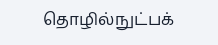தொழில்நுட்பக்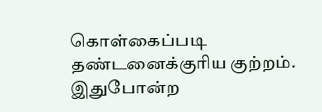கொள்கைப்படி தண்டனைக்குரிய குற்றம். இதுபோன்ற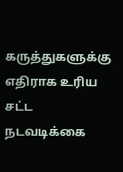கருத்துகளுக்கு எதிராக உரிய சட்ட நடவடிக்கை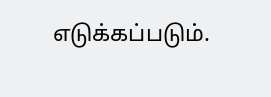எடுக்கப்படும்.